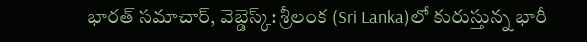భారత్ సమాచార్, వెబ్డెస్క్: శ్రీలంక (Sri Lanka)లో కురుస్తున్న భారీ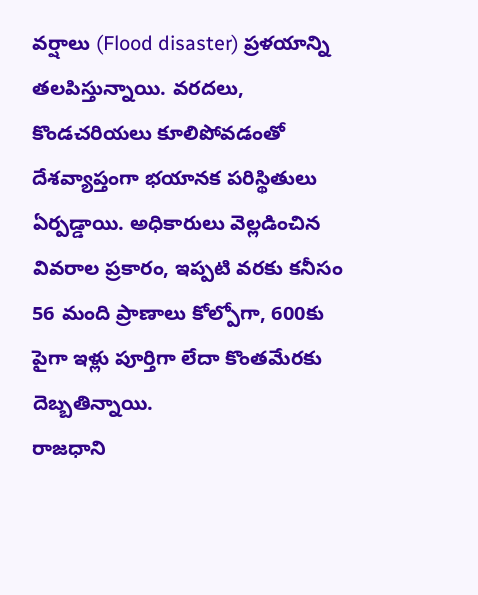వర్షాలు (Flood disaster) ప్రళయాన్ని తలపిస్తున్నాయి. వరదలు, కొండచరియలు కూలిపోవడంతో దేశవ్యాప్తంగా భయానక పరిస్థితులు ఏర్పడ్డాయి. అధికారులు వెల్లడించిన వివరాల ప్రకారం, ఇప్పటి వరకు కనీసం 56 మంది ప్రాణాలు కోల్పోగా, 600కు పైగా ఇళ్లు పూర్తిగా లేదా కొంతమేరకు దెబ్బతిన్నాయి.
రాజధాని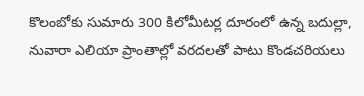కొలంబోకు సుమారు 300 కిలోమీటర్ల దూరంలో ఉన్న బదుల్లా, నువారా ఎలియా ప్రాంతాల్లో వరదలతో పాటు కొండచరియలు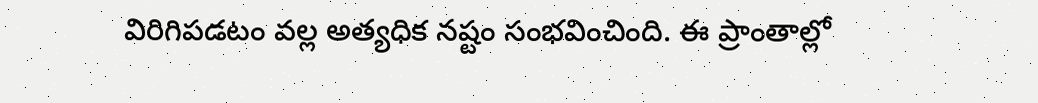విరిగిపడటం వల్ల అత్యధిక నష్టం సంభవించింది. ఈ ప్రాంతాల్లో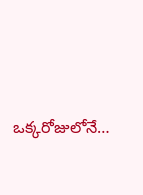ఒక్కరోజులోనే…